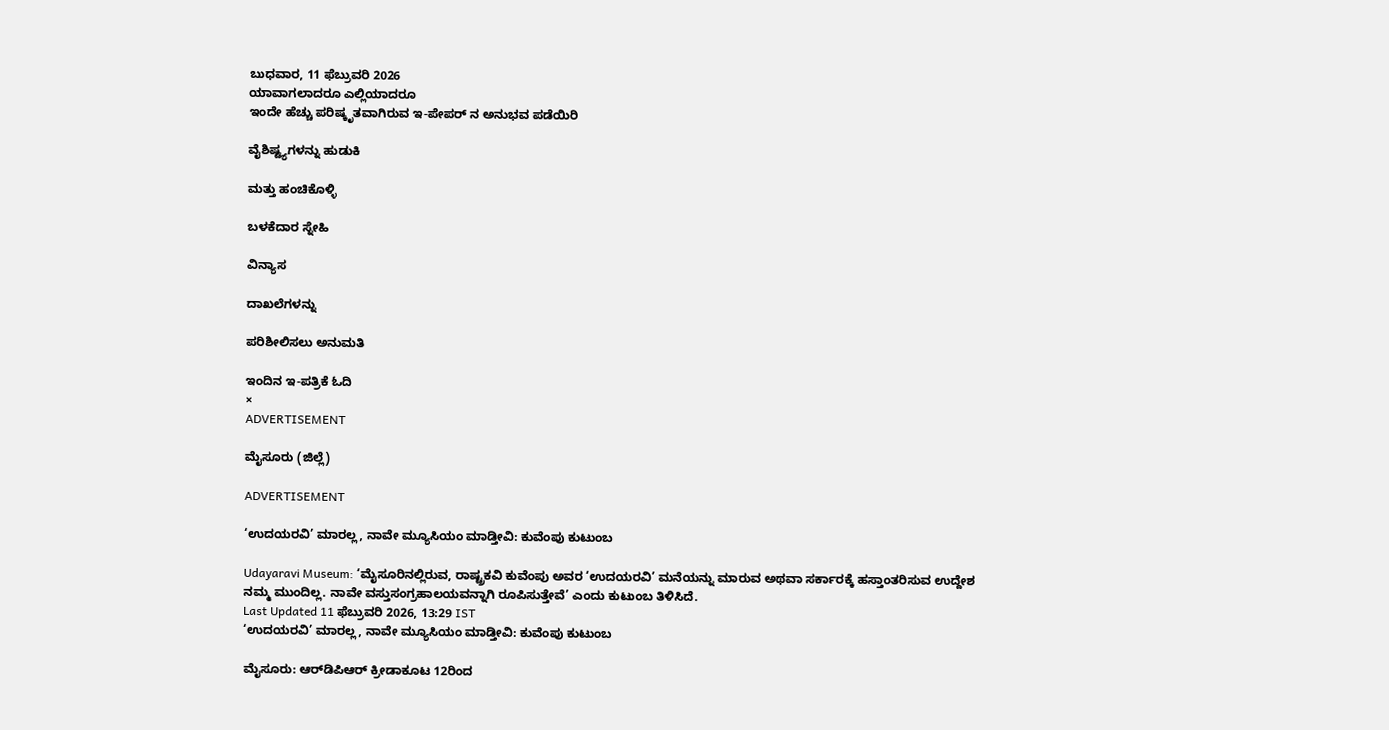ಬುಧವಾರ, 11 ಫೆಬ್ರುವರಿ 2026
ಯಾವಾಗಲಾದರೂ ಎಲ್ಲಿಯಾದರೂ
ಇಂದೇ ಹೆಚ್ಚು ಪರಿಷ್ಕೃತವಾಗಿರುವ ಇ-ಪೇಪರ್ ನ ಅನುಭವ ಪಡೆಯಿರಿ

ವೈಶಿಷ್ಟ್ಯಗಳನ್ನು ಹುಡುಕಿ

ಮತ್ತು ಹಂಚಿಕೊಳ್ಳಿ

ಬಳಕೆದಾರ ಸ್ನೇಹಿ

ವಿನ್ಯಾಸ

ದಾಖಲೆಗಳನ್ನು

ಪರಿಶೀಲಿಸಲು ಅನುಮತಿ

ಇಂದಿನ ಇ-ಪತ್ರಿಕೆ ಓದಿ
×
ADVERTISEMENT

ಮೈಸೂರು (ಜಿಲ್ಲೆ)

ADVERTISEMENT

‘ಉದಯರವಿ’ ಮಾರಲ್ಲ, ನಾವೇ ಮ್ಯೂಸಿಯಂ ಮಾಡ್ತೀವಿ: ಕುವೆಂಪು ಕುಟುಂಬ

Udayaravi Museum: ‘ಮೈಸೂರಿನಲ್ಲಿರುವ, ರಾಷ್ಟ್ರಕವಿ ಕುವೆಂಪು ಅವರ ‘ಉದಯರವಿ’ ಮನೆಯನ್ನು ಮಾರುವ ಅಥವಾ ಸರ್ಕಾರಕ್ಕೆ ಹಸ್ತಾಂತರಿಸುವ ಉದ್ದೇಶ ನಮ್ಮ ಮುಂದಿಲ್ಲ. ನಾವೇ ವಸ್ತುಸಂಗ್ರಹಾಲಯವನ್ನಾಗಿ ರೂಪಿಸುತ್ತೇವೆ’ ಎಂದು ಕುಟುಂಬ ತಿಳಿಸಿದೆ.
Last Updated 11 ಫೆಬ್ರುವರಿ 2026, 13:29 IST
‘ಉದಯರವಿ’ ಮಾರಲ್ಲ, ನಾವೇ ಮ್ಯೂಸಿಯಂ ಮಾಡ್ತೀವಿ: ಕುವೆಂಪು ಕುಟುಂಬ

ಮೈಸೂರು: ಆರ್‌ಡಿಪಿಆರ್‌ ಕ್ರೀಡಾಕೂಟ 12ರಿಂದ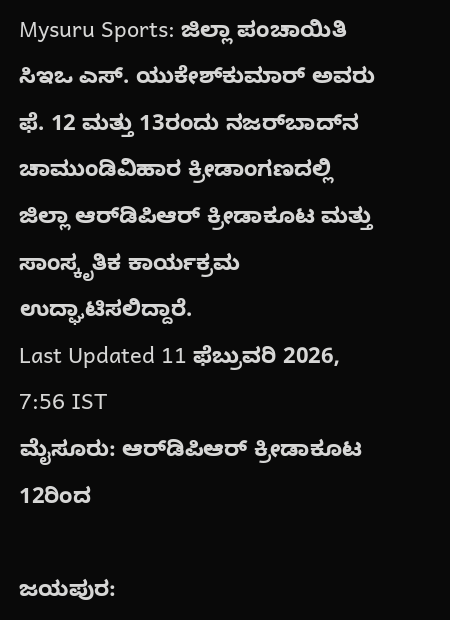Mysuru Sports: ಜಿಲ್ಲಾ ಪಂಚಾಯಿತಿ ಸಿಇಒ ಎಸ್. ಯುಕೇಶ್‌ಕುಮಾರ್ ಅವರು ಫೆ. 12 ಮತ್ತು 13ರಂದು ನಜರ್‌ಬಾದ್‌ನ ಚಾಮುಂಡಿವಿಹಾರ ಕ್ರೀಡಾಂಗಣದಲ್ಲಿ ಜಿಲ್ಲಾ ಆರ್‌ಡಿಪಿಆರ್‌ ಕ್ರೀಡಾಕೂಟ ಮತ್ತು ಸಾಂಸ್ಕೃತಿಕ ಕಾರ್ಯಕ್ರಮ ಉದ್ಘಾಟಿಸಲಿದ್ದಾರೆ.
Last Updated 11 ಫೆಬ್ರುವರಿ 2026, 7:56 IST
ಮೈಸೂರು: ಆರ್‌ಡಿಪಿಆರ್‌ ಕ್ರೀಡಾಕೂಟ 12ರಿಂದ

ಜಯಪುರ: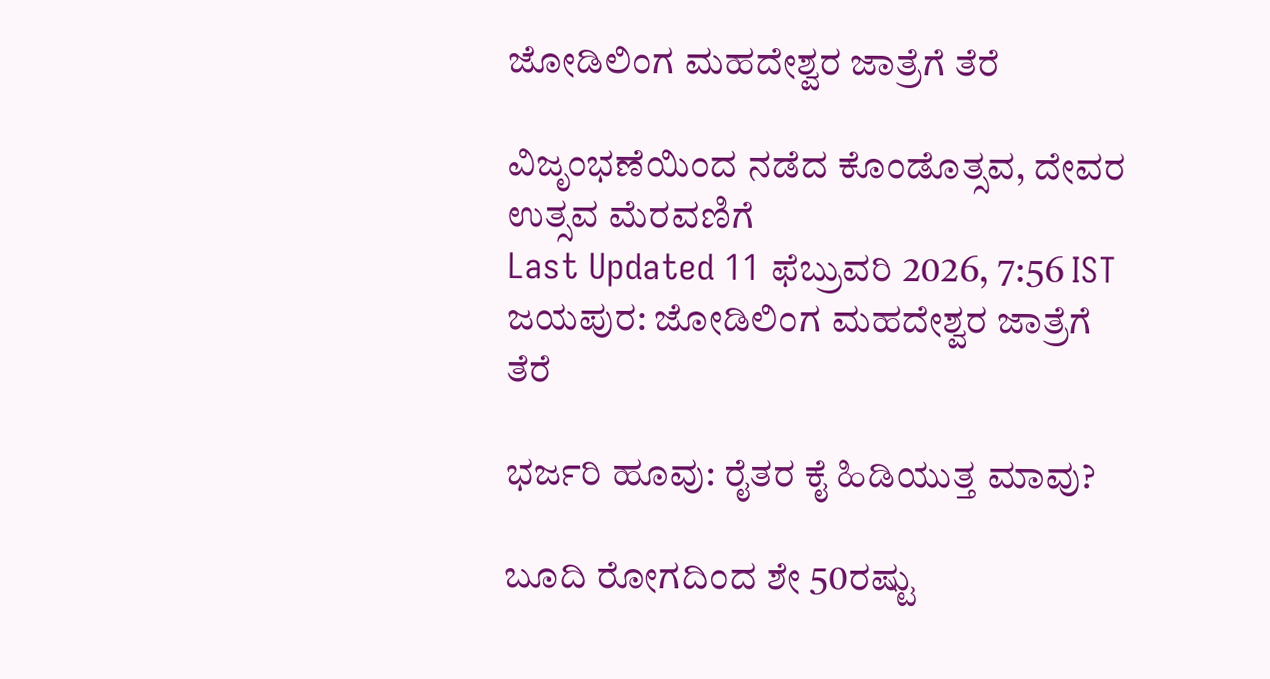ಜೋಡಿಲಿಂಗ ಮಹದೇಶ್ವರ ಜಾತ್ರೆಗೆ ತೆರೆ

ವಿಜೃಂಭಣೆಯಿಂದ ನಡೆದ ಕೊಂಡೊತ್ಸವ, ದೇವರ ಉತ್ಸವ ಮೆರವಣಿಗೆ
Last Updated 11 ಫೆಬ್ರುವರಿ 2026, 7:56 IST
ಜಯಪುರ: ಜೋಡಿಲಿಂಗ ಮಹದೇಶ್ವರ ಜಾತ್ರೆಗೆ ತೆರೆ

ಭರ್ಜರಿ ಹೂವು: ರೈತರ ಕೈ ಹಿಡಿಯುತ್ತ ಮಾವು?

ಬೂದಿ ರೋಗದಿಂದ ಶೇ 50ರಷ್ಟು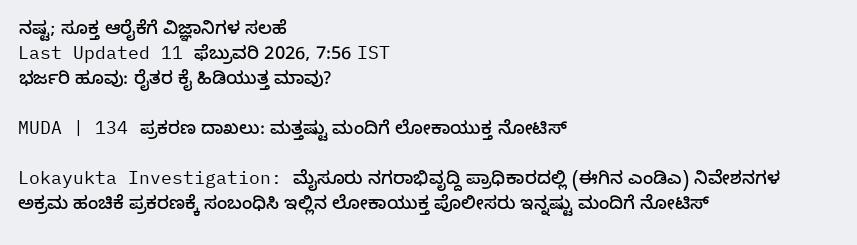ನಷ್ಟ; ಸೂಕ್ತ ಆರೈಕೆಗೆ ವಿಜ್ಞಾನಿಗಳ ಸಲಹೆ
Last Updated 11 ಫೆಬ್ರುವರಿ 2026, 7:56 IST
ಭರ್ಜರಿ ಹೂವು: ರೈತರ ಕೈ ಹಿಡಿಯುತ್ತ ಮಾವು?

MUDA | 134 ಪ್ರಕರಣ ದಾಖಲು: ಮತ್ತಷ್ಟು ಮಂದಿಗೆ ಲೋಕಾಯುಕ್ತ ನೋಟಿಸ್

Lokayukta Investigation: ಮೈಸೂರು ನಗರಾಭಿವೃದ್ದಿ ಪ್ರಾಧಿಕಾರದಲ್ಲಿ (ಈಗಿನ ಎಂಡಿಎ) ನಿವೇಶನಗಳ ಅಕ್ರಮ ಹಂಚಿಕೆ ಪ್ರಕರಣಕ್ಕೆ ಸಂಬಂಧಿಸಿ ಇಲ್ಲಿನ ಲೋಕಾಯುಕ್ತ ಪೊಲೀಸರು ಇನ್ನಷ್ಟು ಮಂದಿಗೆ ನೋಟಿಸ್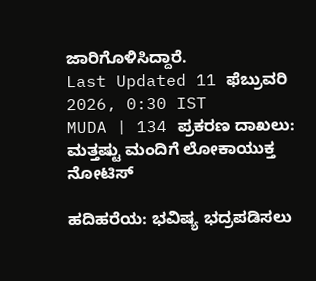ಜಾರಿಗೊಳಿಸಿದ್ದಾರೆ.
Last Updated 11 ಫೆಬ್ರುವರಿ 2026, 0:30 IST
MUDA | 134 ಪ್ರಕರಣ ದಾಖಲು: ಮತ್ತಷ್ಟು ಮಂದಿಗೆ ಲೋಕಾಯುಕ್ತ ನೋಟಿಸ್

ಹದಿಹರೆಯ: ಭವಿಷ್ಯ ಭದ್ರಪಡಿಸಲು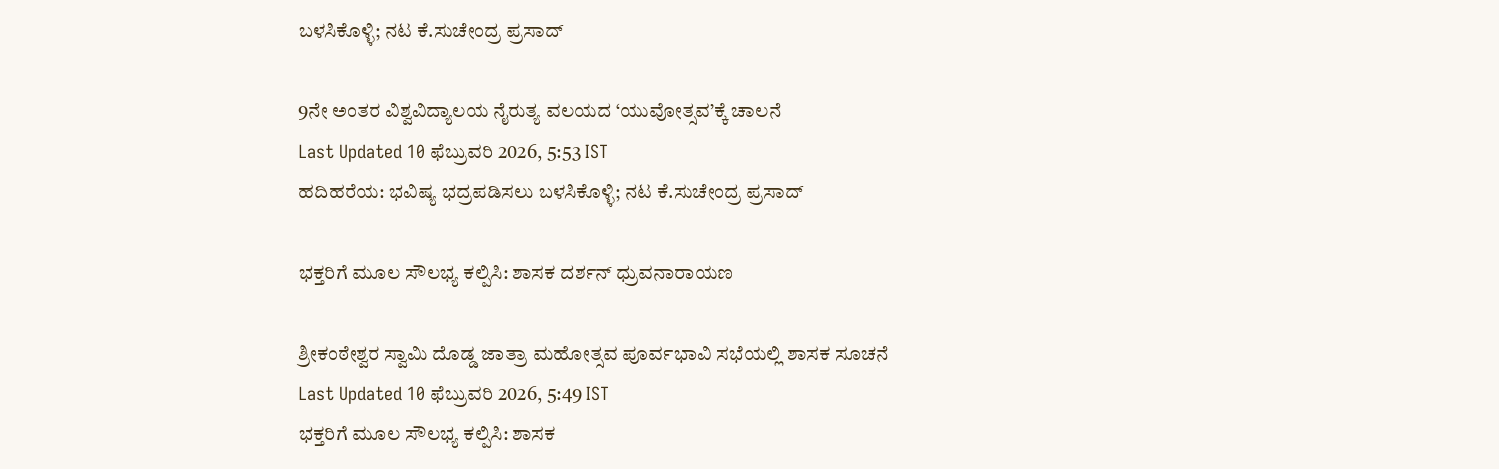ಬಳಸಿಕೊಳ್ಳಿ; ನಟ ಕೆ.ಸುಚೇಂದ್ರ ಪ್ರಸಾದ್

9ನೇ ಅಂತರ ವಿಶ್ವವಿದ್ಯಾಲಯ ನೈರುತ್ಯ ವಲಯದ ‘ಯುವೋತ್ಸವ’ಕ್ಕೆ ಚಾಲನೆ
Last Updated 10 ಫೆಬ್ರುವರಿ 2026, 5:53 IST
ಹದಿಹರೆಯ: ಭವಿಷ್ಯ ಭದ್ರಪಡಿಸಲು ಬಳಸಿಕೊಳ್ಳಿ; ನಟ ಕೆ.ಸುಚೇಂದ್ರ ಪ್ರಸಾದ್

ಭಕ್ತರಿಗೆ ಮೂಲ ಸೌಲಭ್ಯ ಕಲ್ಪಿಸಿ: ಶಾಸಕ ದರ್ಶನ್ ಧ್ರುವನಾರಾಯಣ

ಶ್ರೀಕಂಠೇಶ್ವರ ಸ್ವಾಮಿ ದೊಡ್ಡ ಜಾತ್ರಾ ಮಹೋತ್ಸವ ಪೂರ್ವಭಾವಿ ಸಭೆಯಲ್ಲಿ ಶಾಸಕ ಸೂಚನೆ
Last Updated 10 ಫೆಬ್ರುವರಿ 2026, 5:49 IST
ಭಕ್ತರಿಗೆ ಮೂಲ ಸೌಲಭ್ಯ ಕಲ್ಪಿಸಿ: ಶಾಸಕ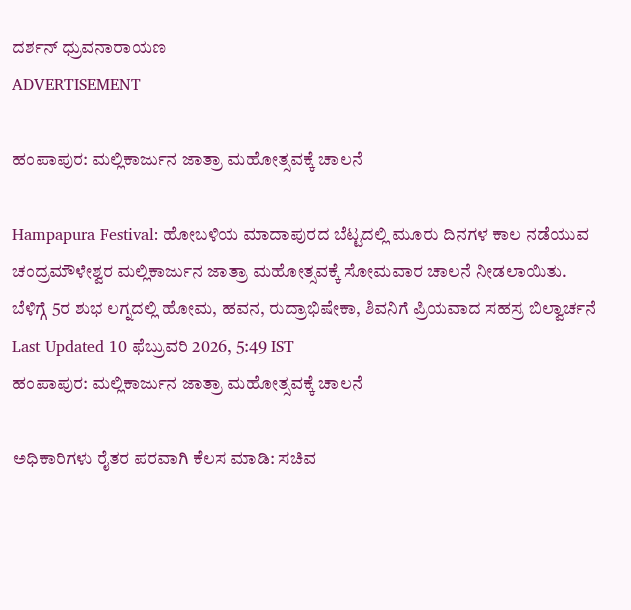ದರ್ಶನ್ ಧ್ರುವನಾರಾಯಣ
ADVERTISEMENT

ಹಂಪಾಪುರ: ಮಲ್ಲಿಕಾರ್ಜುನ ಜಾತ್ರಾ ಮಹೋತ್ಸವಕ್ಕೆ ಚಾಲನೆ

Hampapura Festival: ಹೋಬಳಿಯ ಮಾದಾಪುರದ ಬೆಟ್ಟದಲ್ಲಿ ಮೂರು ದಿನಗಳ ಕಾಲ ನಡೆಯುವ ಚಂದ್ರಮೌಳೇಶ್ವರ ಮಲ್ಲಿಕಾರ್ಜುನ ಜಾತ್ರಾ ಮಹೋತ್ಸವಕ್ಕೆ ಸೋಮವಾರ ಚಾಲನೆ ನೀಡಲಾಯಿತು. ಬೆಳಿಗ್ಗೆ 5ರ ಶುಭ ಲಗ್ನದಲ್ಲಿ ಹೋಮ, ಹವನ, ರುದ್ರಾಭಿಷೇಕಾ, ಶಿವನಿಗೆ ಪ್ರಿಯವಾದ ಸಹಸ್ರ ಬಿಲ್ವಾರ್ಚನೆ
Last Updated 10 ಫೆಬ್ರುವರಿ 2026, 5:49 IST
ಹಂಪಾಪುರ: ಮಲ್ಲಿಕಾರ್ಜುನ ಜಾತ್ರಾ ಮಹೋತ್ಸವಕ್ಕೆ ಚಾಲನೆ

ಅಧಿಕಾರಿಗಳು ರೈತರ ಪರವಾಗಿ ಕೆಲಸ ಮಾಡಿ: ಸಚಿವ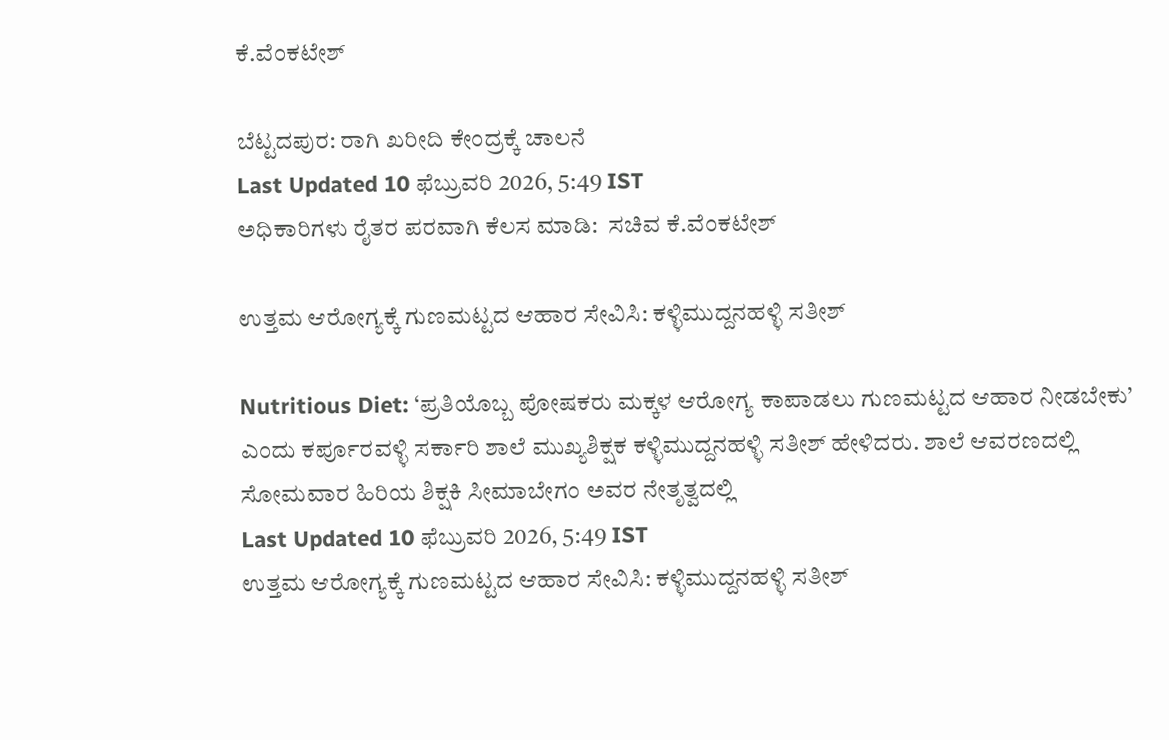ಕೆ.ವೆಂಕಟೇಶ್

ಬೆಟ್ಟದಪುರ: ರಾಗಿ ಖರೀದಿ ಕೇಂದ್ರಕ್ಕೆ ಚಾಲನೆ
Last Updated 10 ಫೆಬ್ರುವರಿ 2026, 5:49 IST
ಅಧಿಕಾರಿಗಳು ರೈತರ ಪರವಾಗಿ ಕೆಲಸ ಮಾಡಿ:  ಸಚಿವ ಕೆ.ವೆಂಕಟೇಶ್

ಉತ್ತಮ ಆರೋಗ್ಯಕ್ಕೆ ಗುಣಮಟ್ಟದ ಆಹಾರ ಸೇವಿಸಿ: ಕಳ್ಳಿಮುದ್ದನಹಳ್ಳಿ ಸತೀಶ್

Nutritious Diet: ‘ಪ್ರತಿಯೊಬ್ಬ ಪೋಷಕರು ಮಕ್ಕಳ ಆರೋಗ್ಯ ಕಾಪಾಡಲು ಗುಣಮಟ್ಟದ ಆಹಾರ ನೀಡಬೇಕು’ ಎಂದು ಕರ್ಪೂರವಳ್ಳಿ ಸರ್ಕಾರಿ ಶಾಲೆ ಮುಖ್ಯಶಿಕ್ಷಕ ಕಳ್ಳಿಮುದ್ದನಹಳ್ಳಿ ಸತೀಶ್ ಹೇಳಿದರು. ಶಾಲೆ ಆವರಣದಲ್ಲಿ ಸೋಮವಾರ ಹಿರಿಯ ಶಿಕ್ಷಕಿ ಸೀಮಾಬೇಗಂ ಅವರ ನೇತೃತ್ವದಲ್ಲಿ
Last Updated 10 ಫೆಬ್ರುವರಿ 2026, 5:49 IST
ಉತ್ತಮ ಆರೋಗ್ಯಕ್ಕೆ ಗುಣಮಟ್ಟದ ಆಹಾರ ಸೇವಿಸಿ: ಕಳ್ಳಿಮುದ್ದನಹಳ್ಳಿ ಸತೀಶ್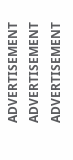ADVERTISEMENT
ADVERTISEMENT
ADVERTISEMENT